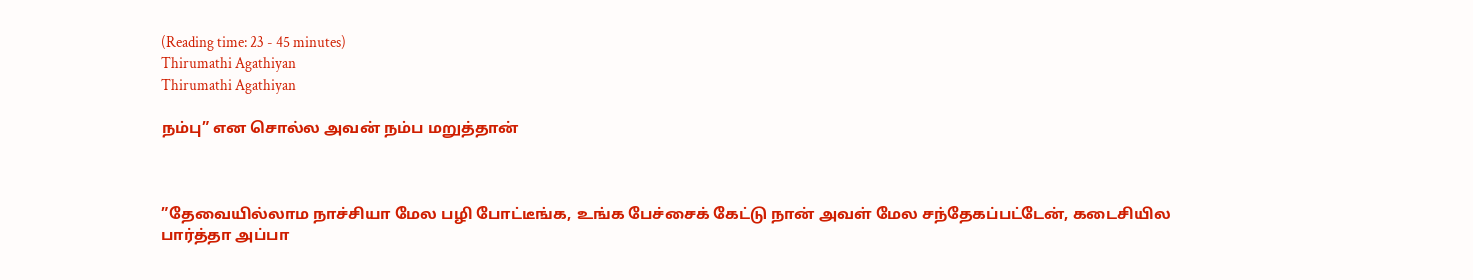(Reading time: 23 - 45 minutes)
Thirumathi Agathiyan
Thirumathi Agathiyan

நம்பு” என சொல்ல அவன் நம்ப மறுத்தான்



”தேவையில்லாம நாச்சியா மேல பழி போட்டீங்க, உங்க பேச்சைக் கேட்டு நான் அவள் மேல சந்தேகப்பட்டேன், கடைசியில பார்த்தா அப்பா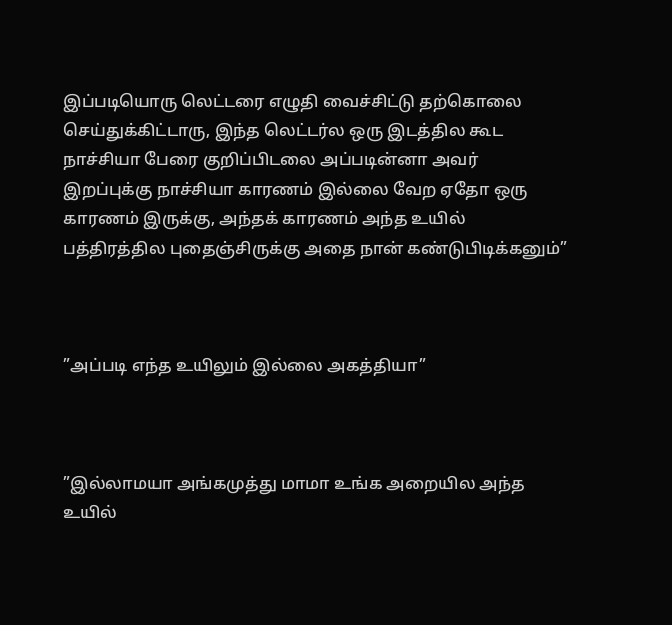இப்படியொரு லெட்டரை எழுதி வைச்சிட்டு தற்கொலை செய்துக்கிட்டாரு, இந்த லெட்டர்ல ஒரு இடத்தில கூட நாச்சியா பேரை குறிப்பிடலை அப்படின்னா அவர் இறப்புக்கு நாச்சியா காரணம் இல்லை வேற ஏதோ ஒரு காரணம் இருக்கு, அந்தக் காரணம் அந்த உயில் பத்திரத்தில புதைஞ்சிருக்கு அதை நான் கண்டுபிடிக்கனும்”



”அப்படி எந்த உயிலும் இல்லை அகத்தியா”



”இல்லாமயா அங்கமுத்து மாமா உங்க அறையில அந்த உயில்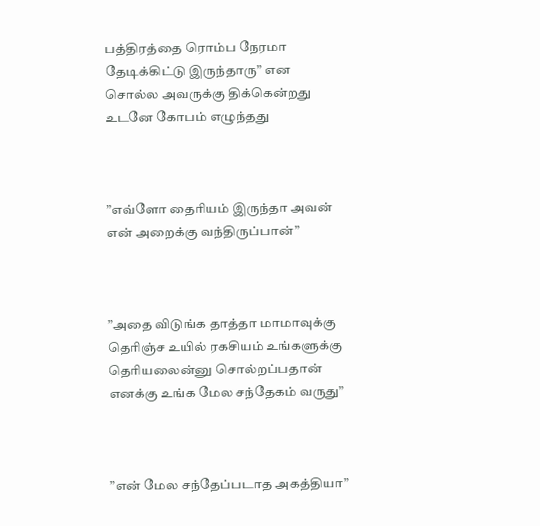பத்திரத்தை ரொம்ப நேரமா தேடிக்கிட்டு இருந்தாரு” என சொல்ல அவருக்கு திக்கென்றது உடனே கோபம் எழுந்தது



”எவ்ளோ தைரியம் இருந்தா அவன் என் அறைக்கு வந்திருப்பான்”



”அதை விடுங்க தாத்தா மாமாவுக்கு தெரிஞ்ச உயில் ரகசியம் உங்களுக்கு தெரியலைன்னு சொல்றப்பதான் எனக்கு உங்க மேல சந்தேகம் வருது”



”என் மேல சந்தேப்படாத அகத்தியா”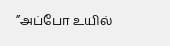”அப்போ உயில்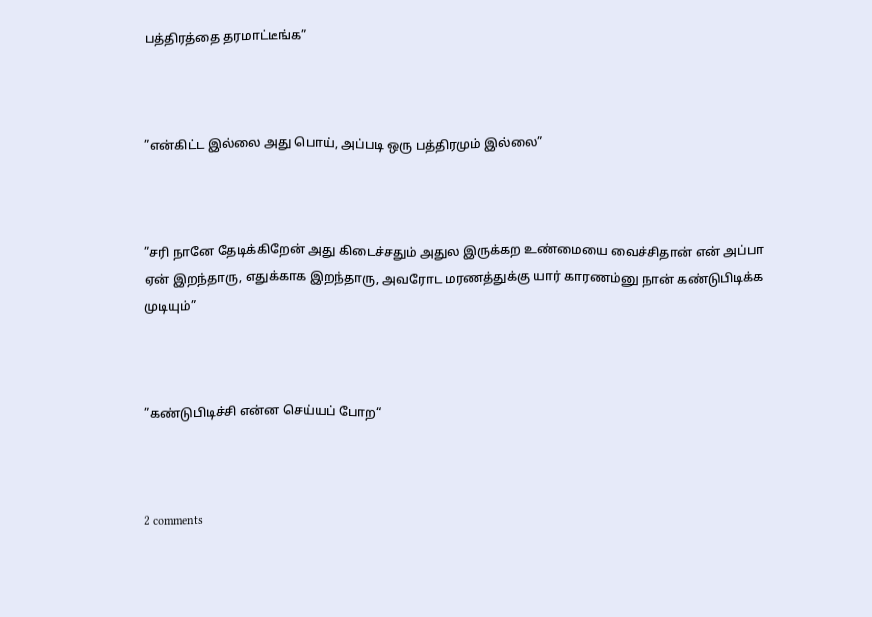பத்திரத்தை தரமாட்டீங்க”



”என்கிட்ட இல்லை அது பொய், அப்படி ஒரு பத்திரமும் இல்லை”



”சரி நானே தேடிக்கிறேன் அது கிடைச்சதும் அதுல இருக்கற உண்மையை வைச்சிதான் என் அப்பா ஏன் இறந்தாரு, எதுக்காக இறந்தாரு, அவரோட மரணத்துக்கு யார் காரணம்னு நான் கண்டுபிடிக்க முடியும்”



”கண்டுபிடிச்சி என்ன செய்யப் போற“



2 comments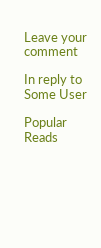Leave your comment

In reply to Some User

Popular Reads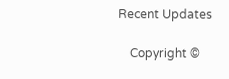Recent Updates

    Copyright ©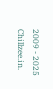2009 - 2025 Chillzee.in.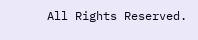All Rights Reserved.